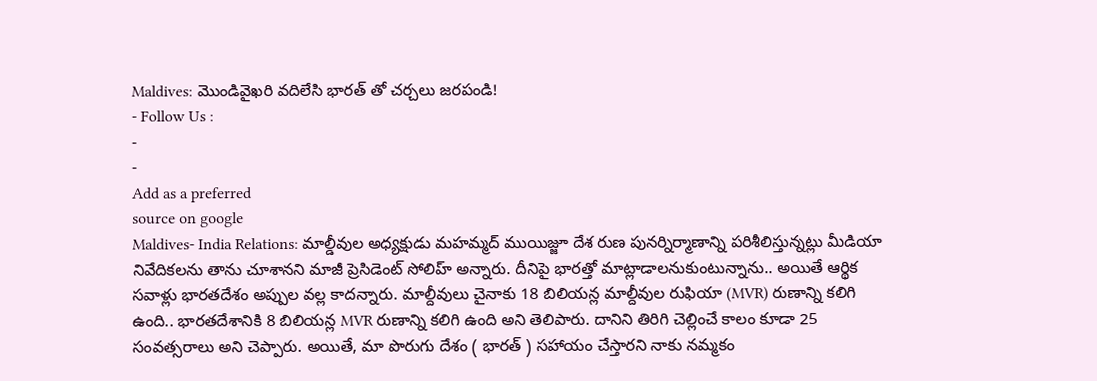Maldives: మొండివైఖరి వదిలేసి భారత్ తో చర్చలు జరపండి!
- Follow Us :
-
-
Add as a preferred
source on google
Maldives- India Relations: మాల్డీవుల అధ్యక్షుడు మహమ్మద్ ముయిజ్జూ దేశ రుణ పునర్నిర్మాణాన్ని పరిశీలిస్తున్నట్లు మీడియా నివేదికలను తాను చూశానని మాజీ ప్రెసిడెంట్ సోలిహ్ అన్నారు. దీనిపై భారత్తో మాట్లాడాలనుకుంటున్నాను.. అయితే ఆర్థిక సవాళ్లు భారతదేశం అప్పుల వల్ల కాదన్నారు. మాల్దీవులు చైనాకు 18 బిలియన్ల మాల్దీవుల రుఫియా (MVR) రుణాన్ని కలిగి ఉంది.. భారతదేశానికి 8 బిలియన్ల MVR రుణాన్ని కలిగి ఉంది అని తెలిపారు. దానిని తిరిగి చెల్లించే కాలం కూడా 25 సంవత్సరాలు అని చెప్పారు. అయితే, మా పొరుగు దేశం ( భారత్ ) సహాయం చేస్తారని నాకు నమ్మకం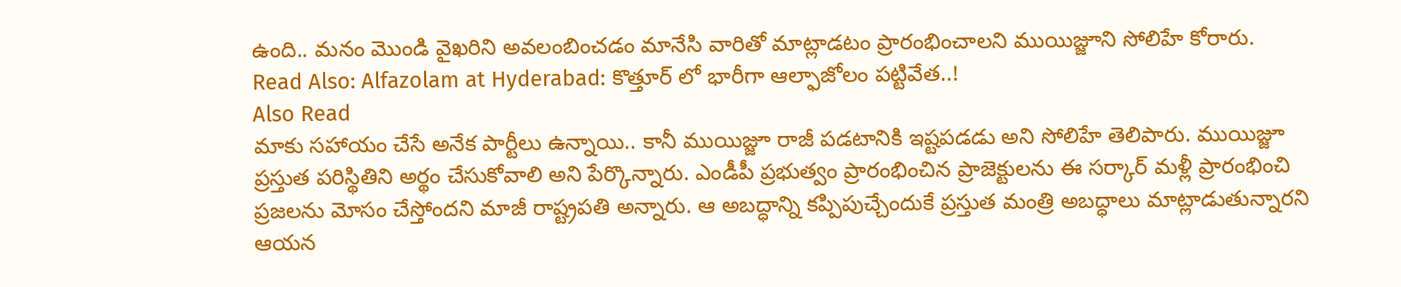ఉంది.. మనం మొండి వైఖరిని అవలంబించడం మానేసి వారితో మాట్లాడటం ప్రారంభించాలని ముయిజ్జూని సోలిహే కోరారు.
Read Also: Alfazolam at Hyderabad: కొత్తూర్ లో భారీగా ఆల్ఫాజోలం పట్టివేత..!
Also Read
మాకు సహాయం చేసే అనేక పార్టీలు ఉన్నాయి.. కానీ ముయిజ్జూ రాజీ పడటానికి ఇష్టపడడు అని సోలిహే తెలిపారు. ముయిజ్జూ ప్రస్తుత పరిస్థితిని అర్థం చేసుకోవాలి అని పేర్కొన్నారు. ఎండీపీ ప్రభుత్వం ప్రారంభించిన ప్రాజెక్టులను ఈ సర్కార్ మళ్లీ ప్రారంభించి ప్రజలను మోసం చేస్తోందని మాజీ రాష్ట్రపతి అన్నారు. ఆ అబద్ధాన్ని కప్పిపుచ్చేందుకే ప్రస్తుత మంత్రి అబద్ధాలు మాట్లాడుతున్నారని ఆయన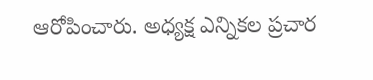ఆరోపించారు. అధ్యక్ష ఎన్నికల ప్రచార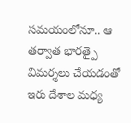సమయంలోనూ.. ఆ తర్వాత భారత్పై విమర్శలు చేయడంతో ఇరు దేశాల మధ్య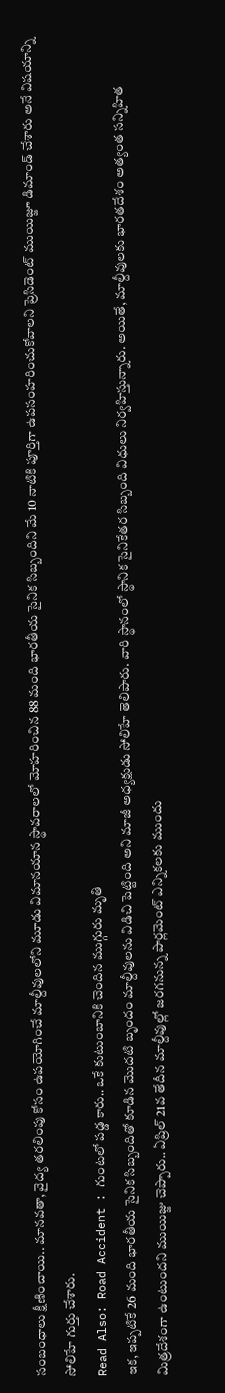సంబంధాలు క్షీణించాయి.. మానవతా, వైద్య తరలింపు కోసం ఉపయోగించే మాల్దీవులలోని మూడు విమానయాన స్థావరాలలో మోహరించిన 88 మంది భారతీయ సైనిక సిబ్బందిని మే 10 నాటికి పూర్తిగా ఉపసంహరించుకోవాలని ప్రెసిడెంట్ ముయిజ్జూ డిమాండ్ చేశారు అనే విషయాన్ని సోలిహే గుర్తు చేశారు.
Read Also: Road Accident : గుంటలో పడ్డ కారు.. ఒకే కుటుంబానికి చెందిన ముగ్గురు మృతి
ఇక, ఇప్పటికే 26 మంది భారతీయ సైనిక సిబ్బందితో కూడిన మొదటి బృందం మాల్దీవులను విడిచి పెట్టింది అని మాజీ అధ్యక్షుడు సోలిహే తెలిపారు. వారి స్థానంలో స్థానిక సైనికేతర సిబ్బంది విధులు నిర్వహిస్తున్నారు. అయితే, మాల్దీవులకు భారతదేశం అత్యంత సన్నిహిత మిత్రదేశంగా ఉంటుందని ముయిజ్జు చెప్పారు.. ఏప్రిల్ 21వ తేదీన మాల్దీవుల్లో జరగనున్న పార్లమెంట్ ఎన్నికలకు ముందు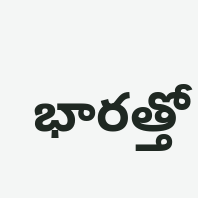భారత్తో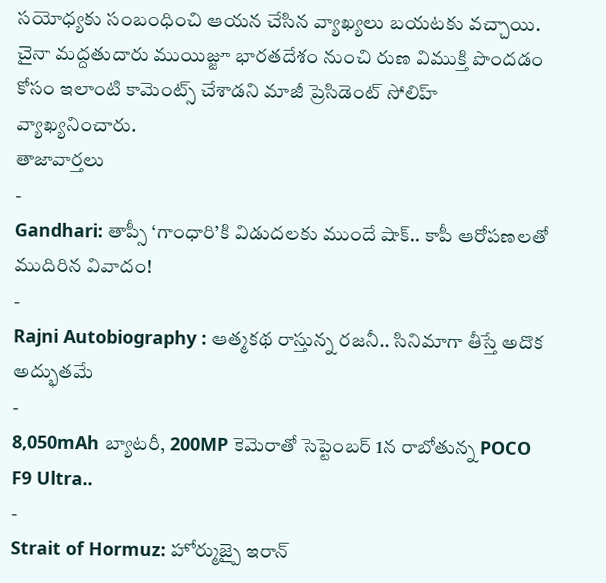సయోధ్యకు సంబంధించి ఆయన చేసిన వ్యాఖ్యలు బయటకు వచ్చాయి. చైనా మద్దతుదారు ముయిజ్జూ భారతదేశం నుంచి రుణ విముక్తి పొందడం కోసం ఇలాంటి కామెంట్స్ చేశాడని మాజీ ప్రెసిడెంట్ సోలిహ్ వ్యాఖ్యనించారు.
తాజావార్తలు
-
Gandhari: తాప్సీ ‘గాంధారి’కి విడుదలకు ముందే షాక్.. కాపీ ఆరోపణలతో ముదిరిన వివాదం!
-
Rajni Autobiography : ఆత్మకథ రాస్తున్న రజనీ.. సినిమాగా తీస్తే అదొక అద్భుతమే
-
8,050mAh బ్యాటరీ, 200MP కెమెరాతో సెప్టెంబర్ 1న రాబోతున్న POCO F9 Ultra..
-
Strait of Hormuz: హోర్ముజ్పై ఇరాన్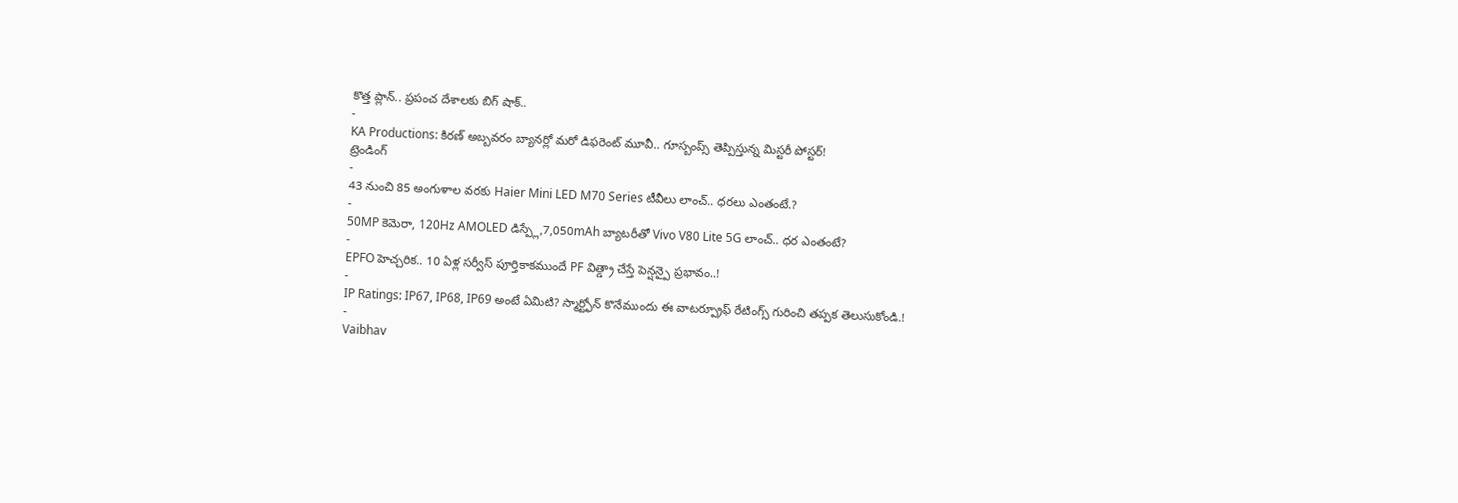కొత్త ప్లాన్.. ప్రపంచ దేశాలకు బిగ్ షాక్..
-
KA Productions: కిరణ్ అబ్బవరం బ్యానర్లో మరో డిఫరెంట్ మూవీ.. గూస్బంప్స్ తెప్పిస్తున్న మిస్టరీ పోస్టర్!
ట్రెండింగ్
-
43 నుంచి 85 అంగుళాల వరకు Haier Mini LED M70 Series టీవీలు లాంచ్.. ధరలు ఎంతంటే.?
-
50MP కెమెరా, 120Hz AMOLED డిస్ప్లే,7,050mAh బ్యాటరీతో Vivo V80 Lite 5G లాంచ్.. ధర ఎంతంటే?
-
EPFO హెచ్చరిక.. 10 ఏళ్ల సర్వీస్ పూర్తికాకముందే PF విత్డ్రా చేస్తే పెన్షన్పై ప్రభావం..!
-
IP Ratings: IP67, IP68, IP69 అంటే ఏమిటి? స్మార్ట్ఫోన్ కొనేముందు ఈ వాటర్ప్రూఫ్ రేటింగ్స్ గురించి తప్పక తెలుసుకోండి.!
-
Vaibhav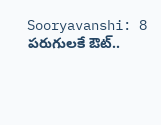Sooryavanshi: 8 పరుగులకే ఔట్..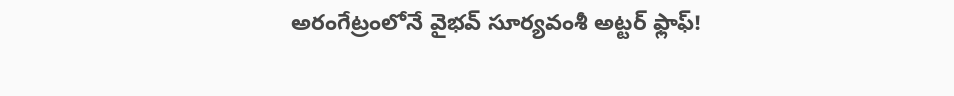అరంగేట్రంలోనే వైభవ్ సూర్యవంశీ అట్టర్ ఫ్లాఫ్!